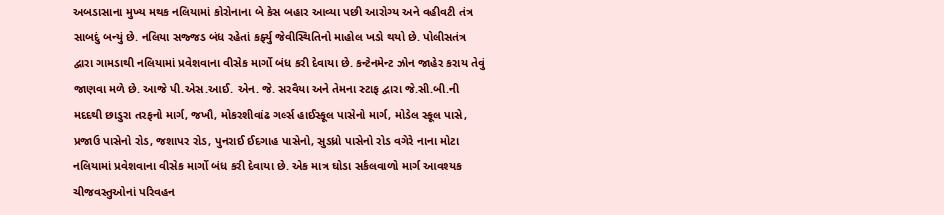અબડાસાના મુખ્ય મથક નલિયામાં કોરોનાના બે કેસ બહાર આવ્યા પછી આરોગ્ય અને વહીવટી તંત્ર સાબદું બન્યું છે. નલિયા સજ્જડ બંધ રહેતાં કર્ફ્યુ જેવીસ્થિતિનો માહોલ ખડો થયો છે. પોલીસતંત્ર દ્વારા ગામડાથી નલિયામાં પ્રવેશવાના વીસેક માર્ગો બંધ કરી દેવાયા છે. કન્ટેનમેન્ટ ઝોન જાહેર કરાય તેવું જાણવા મળે છે. આજે પી.એસ.આઈ. એન. જે. સરવૈયા અને તેમના સ્ટાફ દ્વારા જે.સી.બી.ની મદદથી છાડુરા તરફનો માર્ગ, જખૌ, મોકરશીવાંઢ ગર્લ્સ હાઈસ્કૂલ પાસેનો માર્ગ, મોડેલ સ્કૂલ પાસે, પ્રજાઉ પાસેનો રોડ, જશાપર રોડ, પુનરાઈ ઈદગાહ પાસેનો, સુડધ્રો પાસેનો રોડ વગેરે નાના મોટા નલિયામાં પ્રવેશવાના વીસેક માર્ગો બંધ કરી દેવાયા છે. એક માત્ર ઘોડા સર્કલવાળો માર્ગ આવશ્યક ચીજવસ્તુઓનાં પરિવહન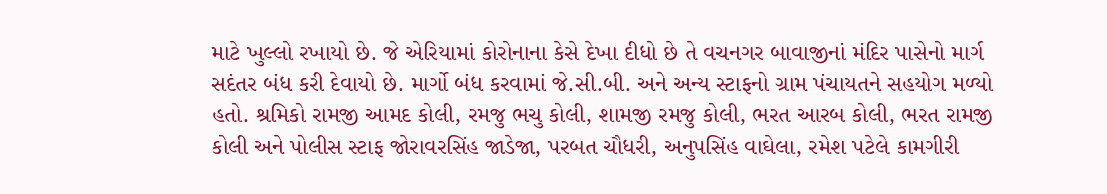માટે ખુલ્લો રખાયો છે. જે એરિયામાં કોરોનાના કેસે દેખા દીધો છે તે વચનગર બાવાજીનાં મંદિર પાસેનો માર્ગ સદંતર બંધ કરી દેવાયો છે. માર્ગો બંધ કરવામાં જે.સી.બી. અને અન્ય સ્ટાફનો ગ્રામ પંચાયતને સહયોગ મળ્યો હતો. શ્રમિકો રામજી આમદ કોલી, રમજુ ભચુ કોલી, શામજી રમજુ કોલી, ભરત આરબ કોલી, ભરત રામજી કોલી અને પોલીસ સ્ટાફ જોરાવરસિંહ જાડેજા, પરબત ચૌધરી, અનુપસિંહ વાઘેલા, રમેશ પટેલે કામગીરી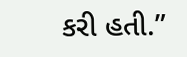કરી હતી.”